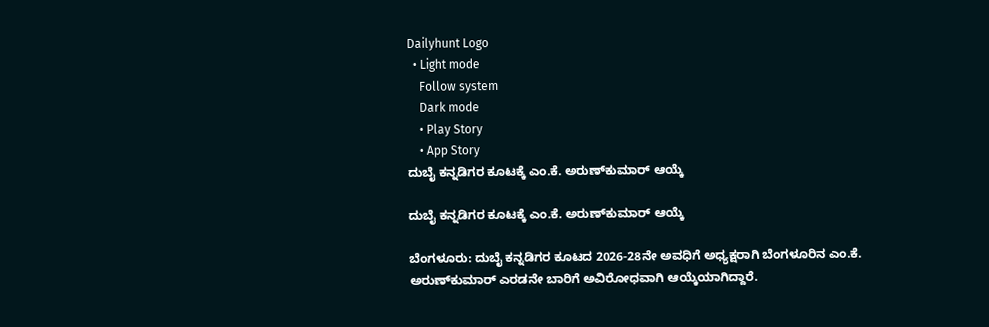Dailyhunt Logo
  • Light mode
    Follow system
    Dark mode
    • Play Story
    • App Story
ದುಬೈ ಕನ್ನಡಿಗರ ಕೂಟಕ್ಕೆ ಎಂ.ಕೆ. ಅರುಣ್‌ಕುಮಾರ್‌ ಆಯ್ಕೆ

ದುಬೈ ಕನ್ನಡಿಗರ ಕೂಟಕ್ಕೆ ಎಂ.ಕೆ. ಅರುಣ್‌ಕುಮಾರ್‌ ಆಯ್ಕೆ

ಬೆಂಗಳೂರು: ದುಬೈ ಕನ್ನಡಿಗರ ಕೂಟದ 2026-28ನೇ ಅವಧಿಗೆ ಅಧ್ಯಕ್ಷರಾಗಿ ಬೆಂಗಳೂರಿನ ಎಂ.ಕೆ. ಅರುಣ್‌ಕುಮಾರ್‌ ಎರಡನೇ ಬಾರಿಗೆ ಅವಿರೋಧವಾಗಿ ಆಯ್ಕೆಯಾಗಿದ್ದಾರೆ.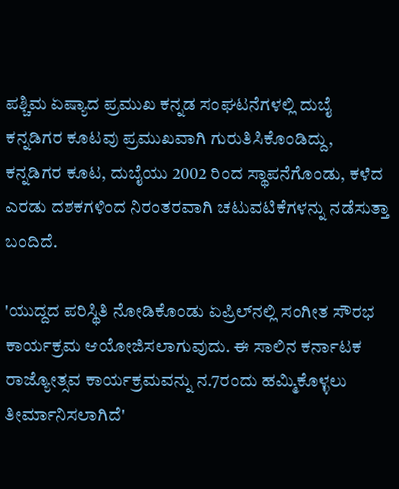ಪಶ್ಚಿಮ ಏಷ್ಯಾದ ಪ್ರಮುಖ ಕನ್ನಡ ಸಂಘಟನೆಗಳಲ್ಲಿ ದುಬೈ ಕನ್ನಡಿಗರ ಕೂಟವು ಪ್ರಮುಖವಾಗಿ ಗುರುತಿಸಿಕೊಂಡಿದ್ದು, ಕನ್ನಡಿಗರ ಕೂಟ, ದುಬೈಯು 2002 ರಿಂದ ಸ್ಥಾಪನೆಗೊಂಡು, ಕಳೆದ ಎರಡು ದಶಕಗಳಿಂದ ನಿರಂತರವಾಗಿ ಚಟುವಟಿಕೆಗಳನ್ನು ನಡೆಸುತ್ತಾ ಬಂದಿದೆ.

'ಯುದ್ದದ ಪರಿಸ್ಥಿತಿ ನೋಡಿಕೊಂಡು ಏಪ್ರಿಲ್‌ನಲ್ಲಿ ಸಂಗೀತ ಸೌರಭ ಕಾರ್ಯಕ್ರಮ ಆಯೋಜಿಸಲಾಗುವುದು. ಈ ಸಾಲಿನ ಕರ್ನಾಟಕ ರಾಜ್ಯೋತ್ಸವ ಕಾರ್ಯಕ್ರಮವನ್ನು ನ.7ರಂದು ಹಮ್ಮಿಕೊಳ್ಳಲು ತೀರ್ಮಾನಿಸಲಾಗಿದೆ'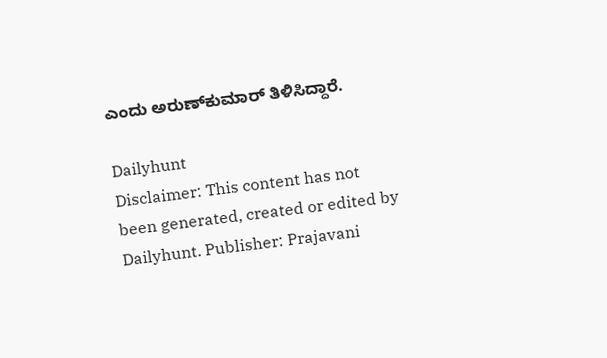ಎಂದು ಅರುಣ್‌ಕುಮಾರ್ ತಿಳಿಸಿದ್ದಾರೆ.

Dailyhunt
Disclaimer: This content has not been generated, created or edited by Dailyhunt. Publisher: Prajavani